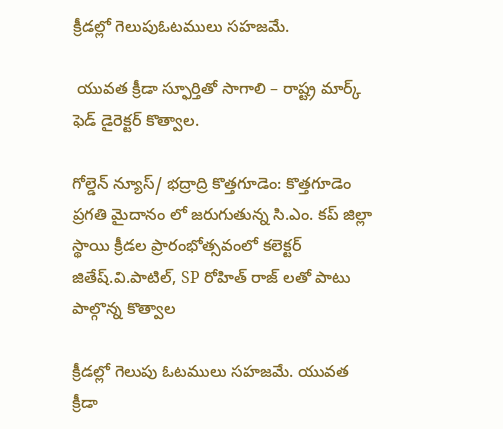క్రీడల్లో గెలుపుఓటములు సహజమే.

 యువత క్రీడా స్ఫూర్తితో సాగాలి – రాష్ట్ర మార్క్ ఫెడ్ డైరెక్టర్ కొత్వాల.

గోల్డెన్ న్యూస్/ భద్రాద్రి కొత్తగూడెం: కొత్తగూడెం ప్రగతి మైదానం లో జరుగుతున్న సి.ఎం. కప్ జిల్లా స్థాయి క్రీడల ప్రారంభోత్సవంలో కలెక్టర్ జితేష్.వి.పాటిల్, SP రోహిత్ రాజ్ లతో పాటు పాల్గొన్న కొత్వాల

క్రీడల్లో గెలుపు ఓటములు సహజమే. యువత క్రీడా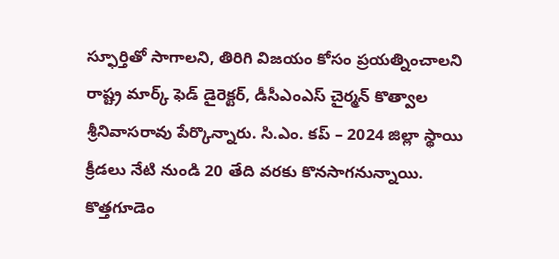స్ఫూర్తితో సాగాలని, తిరిగి విజయం కోసం ప్రయత్నించాలని రాష్ట్ర మార్క్ ఫెడ్ డైరెక్టర్, డీసీఎంఎస్ చైర్మన్ కొత్వాల శ్రీనివాసరావు పేర్కొన్నారు. సి.ఎం. కప్ – 2024 జిల్లా స్థాయి క్రీడలు నేటి నుండి 20 తేది వరకు కొనసాగనున్నాయి. కొత్తగూడెం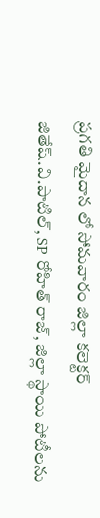ప్రగతి మైదాన లో సోమవారం జిల్లా కలెక్టర్ జితేష్.వి.పాటిల్, SP రోహిత్ రాజ్, జిల్లా స్థాయి పోటీలను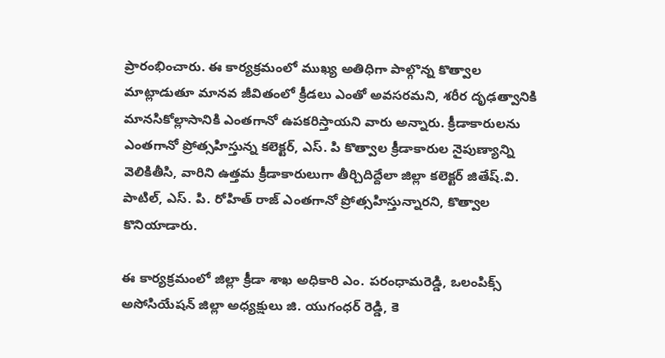ప్రారంభించారు. ఈ కార్యక్రమంలో ముఖ్య అతిధిగా పాల్గొన్న కొత్వాల మాట్లాడుతూ మానవ జీవితంలో క్రీడలు ఎంతో అవసరమని, శరీర దృఢత్వానికి మానసికోల్లాసానికి ఎంతగానో ఉపకరిస్తాయని వారు అన్నారు. క్రీడాకారులను ఎంతగానో ప్రోత్సహిస్తున్న కలెక్టర్, ఎస్. పి కొత్వాల క్రీడాకారుల నైపుణ్యాన్ని వెలికితీసి, వారిని ఉత్తమ క్రీడాకారులుగా తీర్చిదిద్దేలా జిల్లా కలెక్టర్ జితేష్.వి. పాటిల్, ఎస్. పి. రోహిత్ రాజ్ ఎంతగానో ప్రోత్సహిస్తున్నారని, కొత్వాల కొనియాడారు.

ఈ కార్యక్రమంలో జిల్లా క్రీడా శాఖ అధికారి ఎం. పరంధామరెడ్డి, ఒలంపిక్స్ అసోసియేషన్ జిల్లా అధ్యక్షులు జి. యుగంధర్ రెడ్డి, కె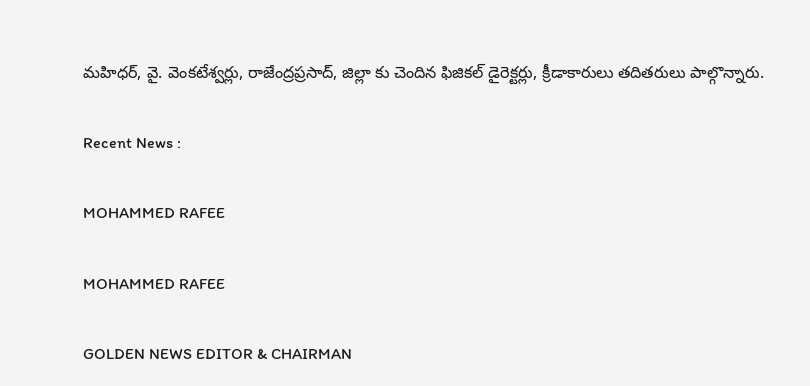మహిధర్, వై. వెంకటేశ్వర్లు, రాజేంద్రప్రసాద్, జిల్లా కు చెందిన ఫిజికల్ డైరెక్టర్లు, క్రీడాకారులు తదితరులు పాల్గొన్నారు.

Recent News :

MOHAMMED RAFEE

MOHAMMED RAFEE

GOLDEN NEWS EDITOR & CHAIRMAN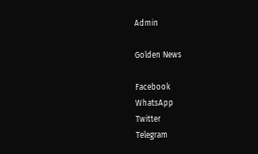Admin

Golden News

Facebook
WhatsApp
Twitter
Telegram